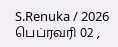S.Renuka / 2026 பெப்ரவரி 02 ,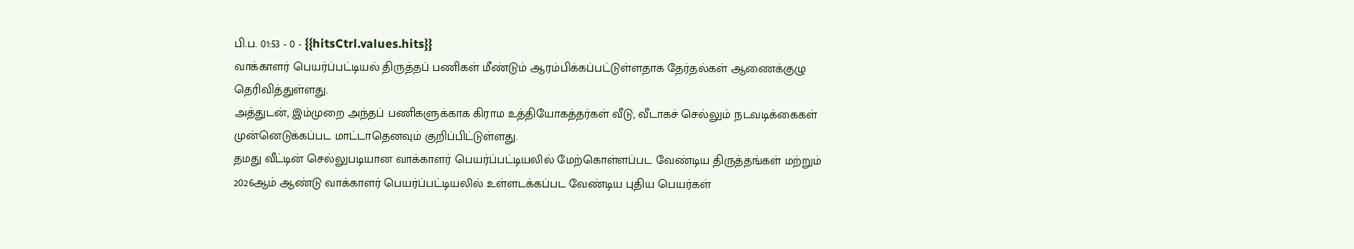பி.ப. 01:53 - 0 - {{hitsCtrl.values.hits}}
வாக்காளர் பெயர்ப்பட்டியல் திருத்தப் பணிகள் மீண்டும் ஆரம்பிக்கப்பட்டுள்ளதாக தேர்தல்கள் ஆணைக்குழு தெரிவித்துள்ளது.
அத்துடன், இம்முறை அந்தப் பணிகளுக்காக கிராம உத்தியோகத்தர்கள் வீடு, வீடாகச் செல்லும் நடவடிக்கைகள் முன்னெடுக்கப்பட மாட்டாதெனவும் குறிப்பிட்டுள்ளது.
தமது வீட்டின் செல்லுபடியான வாக்காளர் பெயர்ப்பட்டியலில் மேற்கொள்ளப்பட வேண்டிய திருத்தங்கள் மற்றும் 2026ஆம் ஆண்டு வாக்காளர் பெயர்ப்பட்டியலில் உள்ளடக்கப்பட வேண்டிய புதிய பெயர்கள்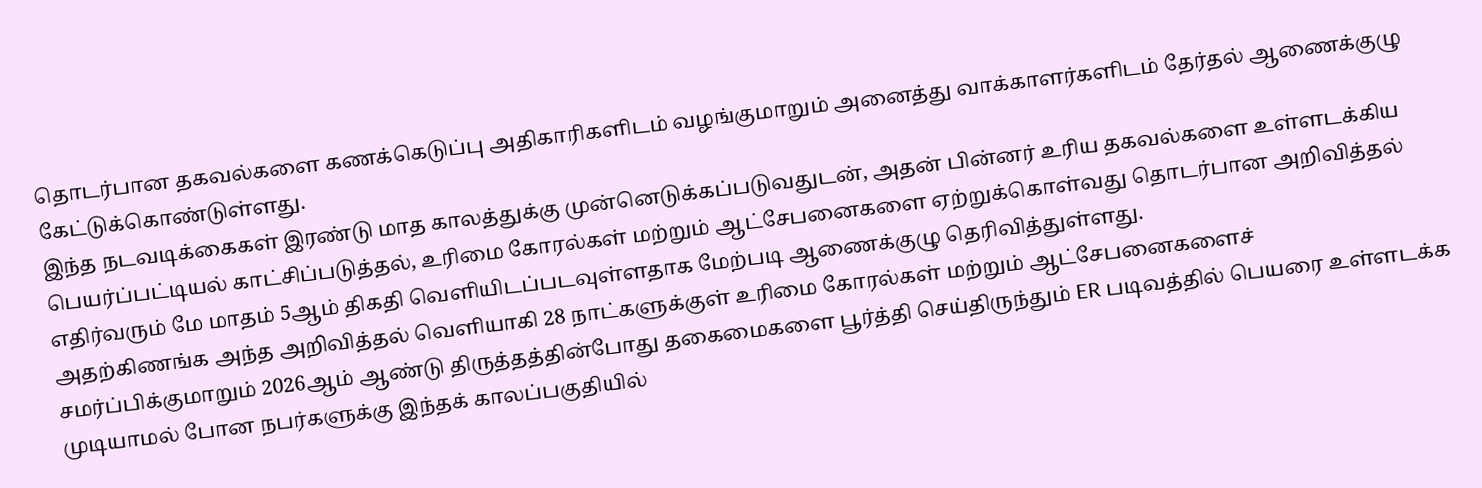தொடர்பான தகவல்களை கணக்கெடுப்பு அதிகாரிகளிடம் வழங்குமாறும் அனைத்து வாக்காளர்களிடம் தேர்தல் ஆணைக்குழு கேட்டுக்கொண்டுள்ளது.
இந்த நடவடிக்கைகள் இரண்டு மாத காலத்துக்கு முன்னெடுக்கப்படுவதுடன், அதன் பின்னர் உரிய தகவல்களை உள்ளடக்கிய பெயர்ப்பட்டியல் காட்சிப்படுத்தல், உரிமை கோரல்கள் மற்றும் ஆட்சேபனைகளை ஏற்றுக்கொள்வது தொடர்பான அறிவித்தல் எதிர்வரும் மே மாதம் 5ஆம் திகதி வெளியிடப்படவுள்ளதாக மேற்படி ஆணைக்குழு தெரிவித்துள்ளது.
அதற்கிணங்க அந்த அறிவித்தல் வெளியாகி 28 நாட்களுக்குள் உரிமை கோரல்கள் மற்றும் ஆட்சேபனைகளைச் சமர்ப்பிக்குமாறும் 2026ஆம் ஆண்டு திருத்தத்தின்போது தகைமைகளை பூர்த்தி செய்திருந்தும் ER படிவத்தில் பெயரை உள்ளடக்க முடியாமல் போன நபர்களுக்கு இந்தக் காலப்பகுதியில்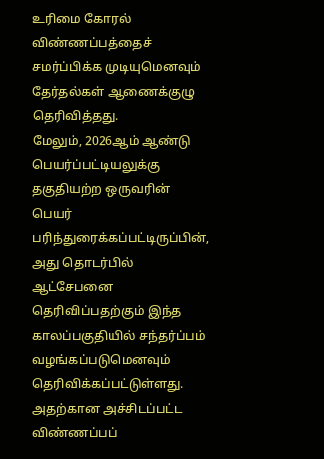உரிமை கோரல் விண்ணப்பத்தைச் சமர்ப்பிக்க முடியுமெனவும் தேர்தல்கள் ஆணைக்குழு தெரிவித்தது.
மேலும், 2026ஆம் ஆண்டு பெயர்ப்பட்டியலுக்கு தகுதியற்ற ஒருவரின் பெயர் பரிந்துரைக்கப்பட்டிருப்பின், அது தொடர்பில் ஆட்சேபனை தெரிவிப்பதற்கும் இந்த காலப்பகுதியில் சந்தர்ப்பம் வழங்கப்படுமெனவும் தெரிவிக்கப்பட்டுள்ளது.
அதற்கான அச்சிடப்பட்ட விண்ணப்பப்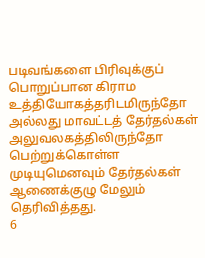படிவங்களை பிரிவுக்குப் பொறுப்பான கிராம உத்தியோகத்தரிடமிருந்தோ அல்லது மாவட்டத் தேர்தல்கள் அலுவலகத்திலிருந்தோ பெற்றுக்கொள்ள முடியுமெனவும் தேர்தல்கள் ஆணைக்குழு மேலும் தெரிவித்தது.
6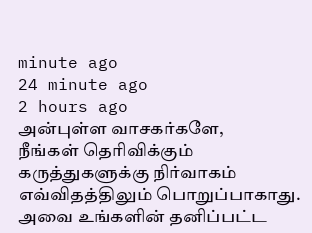minute ago
24 minute ago
2 hours ago
அன்புள்ள வாசகர்களே,
நீங்கள் தெரிவிக்கும் கருத்துகளுக்கு நிர்வாகம் எவ்விதத்திலும் பொறுப்பாகாது. அவை உங்களின் தனிப்பட்ட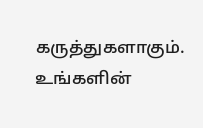கருத்துகளாகும். உங்களின்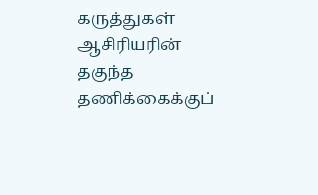கருத்துகள் ஆசிரியரின் தகுந்த தணிக்கைக்குப்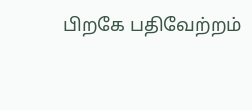பிறகே பதிவேற்றம்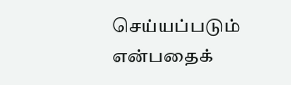செய்யப்படும் என்பதைக்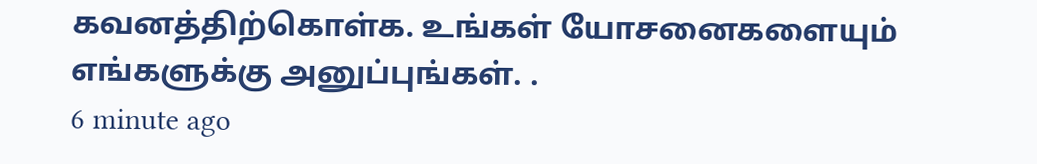கவனத்திற்கொள்க. உங்கள் யோசனைகளையும் எங்களுக்கு அனுப்புங்கள். .
6 minute ago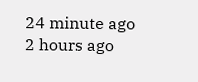24 minute ago
2 hours ago